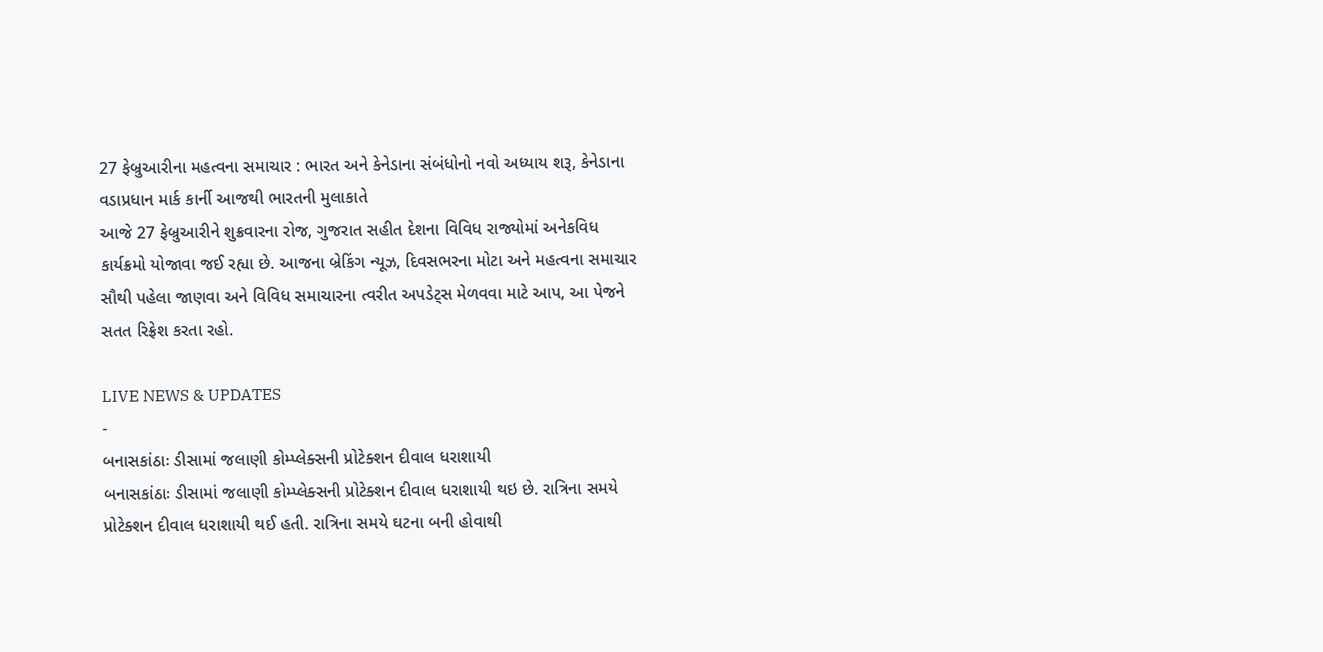27 ફેબ્રુઆરીના મહત્વના સમાચાર : ભારત અને કેનેડાના સંબંધોનો નવો અધ્યાય શરૂ, કેનેડાના વડાપ્રધાન માર્ક કાર્ની આજથી ભારતની મુલાકાતે
આજે 27 ફેબ્રુઆરીને શુક્રવારના રોજ, ગુજરાત સહીત દેશના વિવિધ રાજ્યોમાં અનેકવિધ કાર્યક્રમો યોજાવા જઈ રહ્યા છે. આજના બ્રેકિંગ ન્યૂઝ, દિવસભરના મોટા અને મહત્વના સમાચાર સૌથી પહેલા જાણવા અને વિવિધ સમાચારના ત્વરીત અપડેટ્સ મેળવવા માટે આપ, આ પેજને સતત રિફ્રેશ કરતા રહો.

LIVE NEWS & UPDATES
-
બનાસકાંઠાઃ ડીસામાં જલાણી કોમ્પ્લેક્સની પ્રોટેક્શન દીવાલ ધરાશાયી
બનાસકાંઠાઃ ડીસામાં જલાણી કોમ્પ્લેક્સની પ્રોટેક્શન દીવાલ ધરાશાયી થઇ છે. રાત્રિના સમયે પ્રોટેક્શન દીવાલ ધરાશાયી થઈ હતી. રાત્રિના સમયે ઘટના બની હોવાથી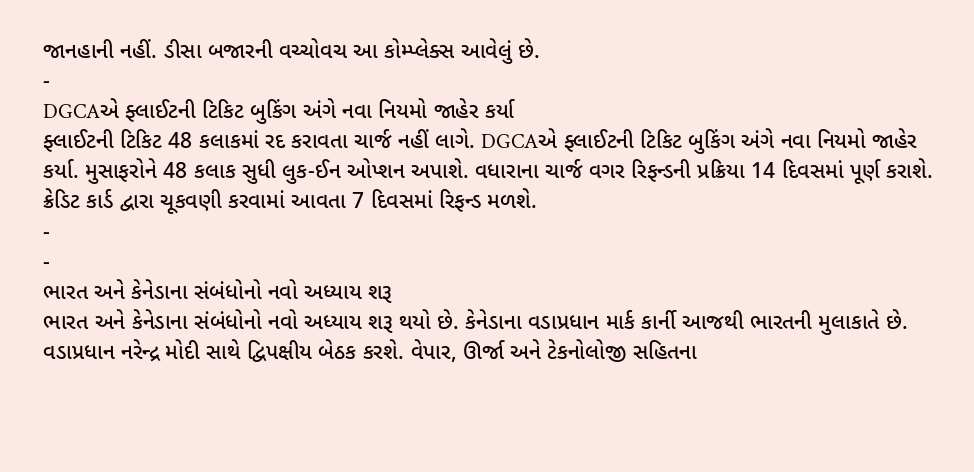જાનહાની નહીં. ડીસા બજારની વચ્ચોવચ આ કોમ્પ્લેક્સ આવેલું છે.
-
DGCAએ ફ્લાઈટની ટિકિટ બુકિંગ અંગે નવા નિયમો જાહેર કર્યા
ફ્લાઈટની ટિકિટ 48 કલાકમાં રદ કરાવતા ચાર્જ નહીં લાગે. DGCAએ ફ્લાઈટની ટિકિટ બુકિંગ અંગે નવા નિયમો જાહેર કર્યા. મુસાફરોને 48 કલાક સુધી લુક-ઈન ઓપ્શન અપાશે. વધારાના ચાર્જ વગર રિફન્ડની પ્રક્રિયા 14 દિવસમાં પૂર્ણ કરાશે. ક્રેડિટ કાર્ડ દ્વારા ચૂકવણી કરવામાં આવતા 7 દિવસમાં રિફન્ડ મળશે.
-
-
ભારત અને કેનેડાના સંબંધોનો નવો અધ્યાય શરૂ
ભારત અને કેનેડાના સંબંધોનો નવો અધ્યાય શરૂ થયો છે. કેનેડાના વડાપ્રધાન માર્ક કાર્ની આજથી ભારતની મુલાકાતે છે. વડાપ્રધાન નરેન્દ્ર મોદી સાથે દ્વિપક્ષીય બેઠક કરશે. વેપાર, ઊર્જા અને ટેકનોલોજી સહિતના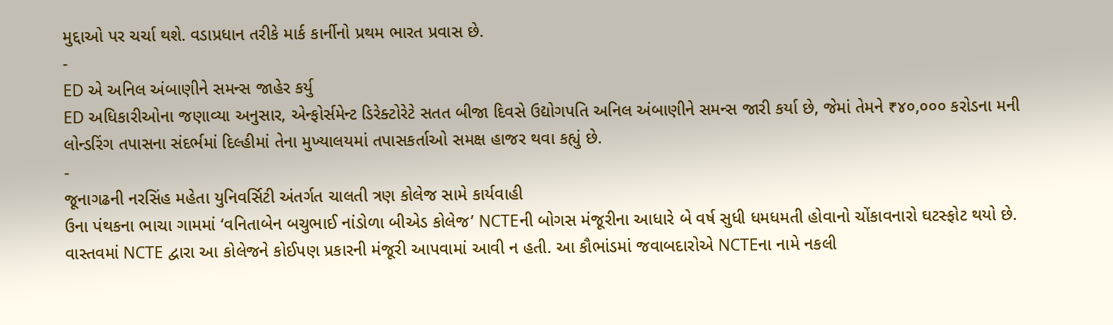મુદ્દાઓ પર ચર્ચા થશે. વડાપ્રધાન તરીકે માર્ક કાર્નીનો પ્રથમ ભારત પ્રવાસ છે.
-
ED એ અનિલ અંબાણીને સમન્સ જાહેર કર્યુ
ED અધિકારીઓના જણાવ્યા અનુસાર, એન્ફોર્સમેન્ટ ડિરેક્ટોરેટે સતત બીજા દિવસે ઉદ્યોગપતિ અનિલ અંબાણીને સમન્સ જારી કર્યા છે, જેમાં તેમને ₹૪૦,૦૦૦ કરોડના મની લોન્ડરિંગ તપાસના સંદર્ભમાં દિલ્હીમાં તેના મુખ્યાલયમાં તપાસકર્તાઓ સમક્ષ હાજર થવા કહ્યું છે.
-
જૂનાગઢની નરસિંહ મહેતા યુનિવર્સિટી અંતર્ગત ચાલતી ત્રણ કોલેજ સામે કાર્યવાહી
ઉના પંથકના ભાચા ગામમાં ‘વનિતાબેન બચુભાઈ નાંડોળા બીએડ કોલેજ’ NCTEની બોગસ મંજૂરીના આધારે બે વર્ષ સુધી ધમધમતી હોવાનો ચોંકાવનારો ઘટસ્ફોટ થયો છે. વાસ્તવમાં NCTE દ્વારા આ કોલેજને કોઈપણ પ્રકારની મંજૂરી આપવામાં આવી ન હતી. આ કૌભાંડમાં જવાબદારોએ NCTEના નામે નકલી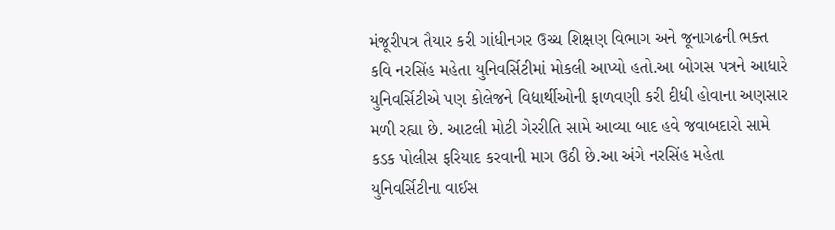મંજૂરીપત્ર તૈયાર કરી ગાંધીનગર ઉચ્ચ શિક્ષણ વિભાગ અને જૂનાગઢની ભક્ત કવિ નરસિંહ મહેતા યુનિવર્સિટીમાં મોકલી આપ્યો હતો.આ બોગસ પત્રને આધારે યુનિવર્સિટીએ પણ કોલેજને વિદ્યાર્થીઓની ફાળવણી કરી દીધી હોવાના અણસાર મળી રહ્યા છે. આટલી મોટી ગેરરીતિ સામે આવ્યા બાદ હવે જવાબદારો સામે કડક પોલીસ ફરિયાદ કરવાની માગ ઉઠી છે.આ અંગે નરસિંહ મહેતા યુનિવર્સિટીના વાઈસ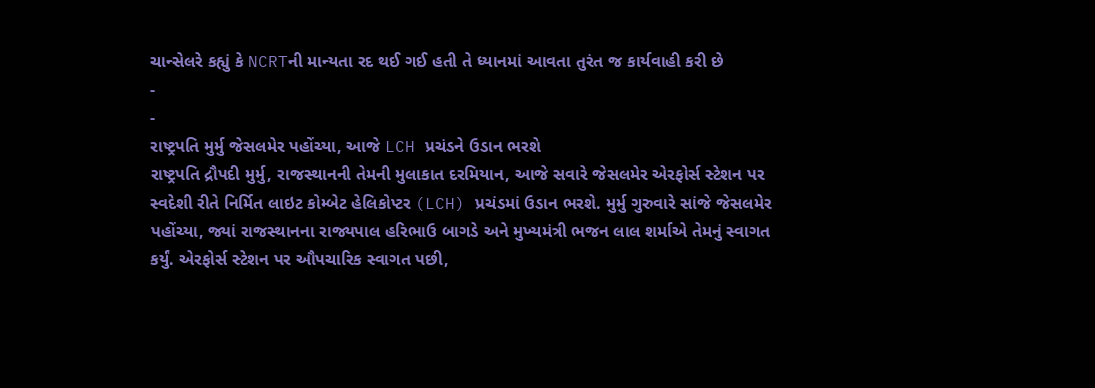ચાન્સેલરે કહ્યું કે NCRTની માન્યતા રદ થઈ ગઈ હતી તે ધ્યાનમાં આવતા તુરંત જ કાર્યવાહી કરી છે
-
-
રાષ્ટ્રપતિ મુર્મુ જેસલમેર પહોંચ્યા, આજે LCH પ્રચંડને ઉડાન ભરશે
રાષ્ટ્રપતિ દ્રૌપદી મુર્મુ, રાજસ્થાનની તેમની મુલાકાત દરમિયાન, આજે સવારે જેસલમેર એરફોર્સ સ્ટેશન પર સ્વદેશી રીતે નિર્મિત લાઇટ કોમ્બેટ હેલિકોપ્ટર (LCH) પ્રચંડમાં ઉડાન ભરશે. મુર્મુ ગુરુવારે સાંજે જેસલમેર પહોંચ્યા, જ્યાં રાજસ્થાનના રાજ્યપાલ હરિભાઉ બાગડે અને મુખ્યમંત્રી ભજન લાલ શર્માએ તેમનું સ્વાગત કર્યું. એરફોર્સ સ્ટેશન પર ઔપચારિક સ્વાગત પછી,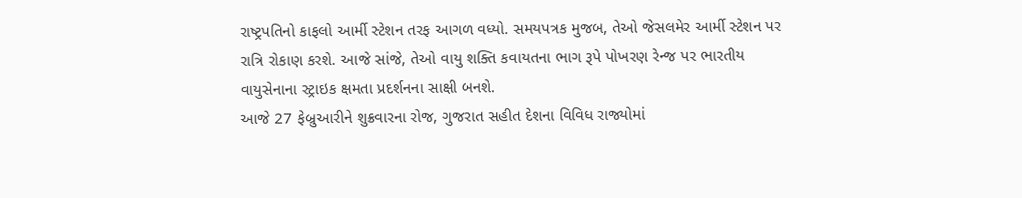રાષ્ટ્રપતિનો કાફલો આર્મી સ્ટેશન તરફ આગળ વધ્યો. સમયપત્રક મુજબ, તેઓ જેસલમેર આર્મી સ્ટેશન પર રાત્રિ રોકાણ કરશે. આજે સાંજે, તેઓ વાયુ શક્તિ કવાયતના ભાગ રૂપે પોખરણ રેન્જ પર ભારતીય વાયુસેનાના સ્ટ્રાઇક ક્ષમતા પ્રદર્શનના સાક્ષી બનશે.
આજે 27 ફેબ્રુઆરીને શુક્રવારના રોજ, ગુજરાત સહીત દેશના વિવિધ રાજ્યોમાં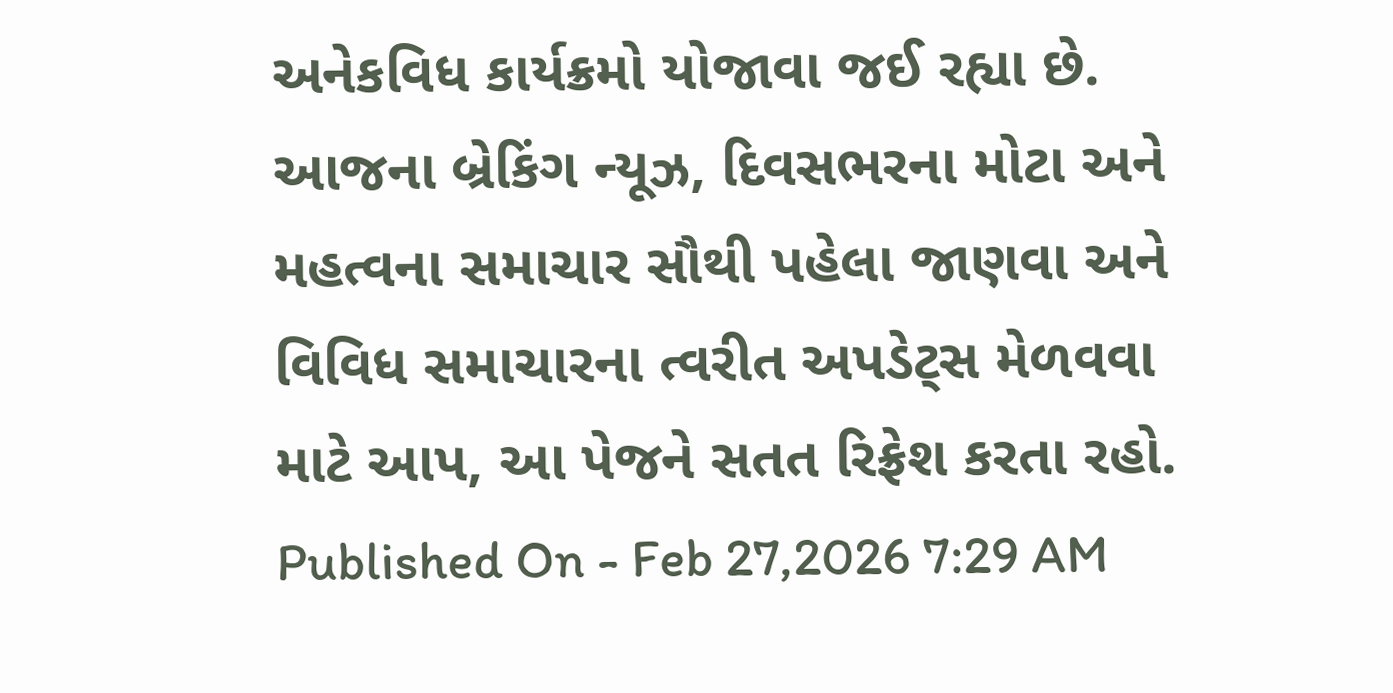અનેકવિધ કાર્યક્રમો યોજાવા જઈ રહ્યા છે. આજના બ્રેકિંગ ન્યૂઝ, દિવસભરના મોટા અને મહત્વના સમાચાર સૌથી પહેલા જાણવા અને વિવિધ સમાચારના ત્વરીત અપડેટ્સ મેળવવા માટે આપ, આ પેજને સતત રિફ્રેશ કરતા રહો.
Published On - Feb 27,2026 7:29 AM